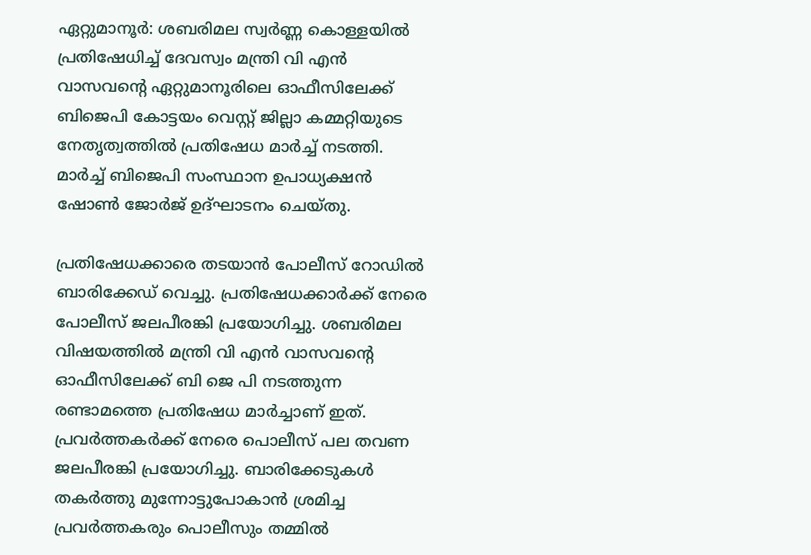ഏറ്റുമാനൂർ: ശബരിമല സ്വർണ്ണ കൊള്ളയിൽ പ്രതിഷേധിച്ച് ദേവസ്വം മന്ത്രി വി എൻ വാസവന്റെ ഏറ്റുമാനൂരിലെ ഓഫീസിലേക്ക് ബിജെപി കോട്ടയം വെസ്റ്റ് ജില്ലാ കമ്മറ്റിയുടെ നേതൃത്വത്തിൽ പ്രതിഷേധ മാർച്ച് നടത്തി. മാർച്ച് ബിജെപി സംസ്ഥാന ഉപാധ്യക്ഷൻ ഷോൺ ജോർജ് ഉദ്ഘാടനം ചെയ്തു.

പ്രതിഷേധക്കാരെ തടയാൻ പോലീസ് റോഡിൽ ബാരിക്കേഡ് വെച്ചു. പ്രതിഷേധക്കാർക്ക് നേരെ പോലീസ് ജലപീരങ്കി പ്രയോഗിച്ചു. ശബരിമല വിഷയത്തിൽ മന്ത്രി വി എൻ വാസവന്റെ ഓഫീസിലേക്ക് ബി ജെ പി നടത്തുന്ന രണ്ടാമത്തെ പ്രതിഷേധ മാർച്ചാണ് ഇത്. പ്രവർത്തകർക്ക് നേരെ പൊലീസ് പല തവണ ജലപീരങ്കി പ്രയോഗിച്ചു. ബാരിക്കേടുകൾ തകർത്തു മുന്നോട്ടുപോകാൻ ശ്രമിച്ച പ്രവർത്തകരും പൊലീസും തമ്മിൽ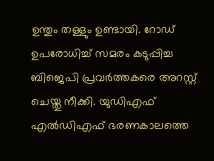ഉന്തും തള്ളും ഉണ്ടായി. റോഡ് ഉപരോധിച്ച് സമരം കടുപ്പിച്ച ബിജെപി പ്രവർത്തകരെ അറസ്റ്റ് ചെയ്തു നീക്കി. യുഡിഎഫ് എൽഡിഎഫ് ഭരണകാലത്തെ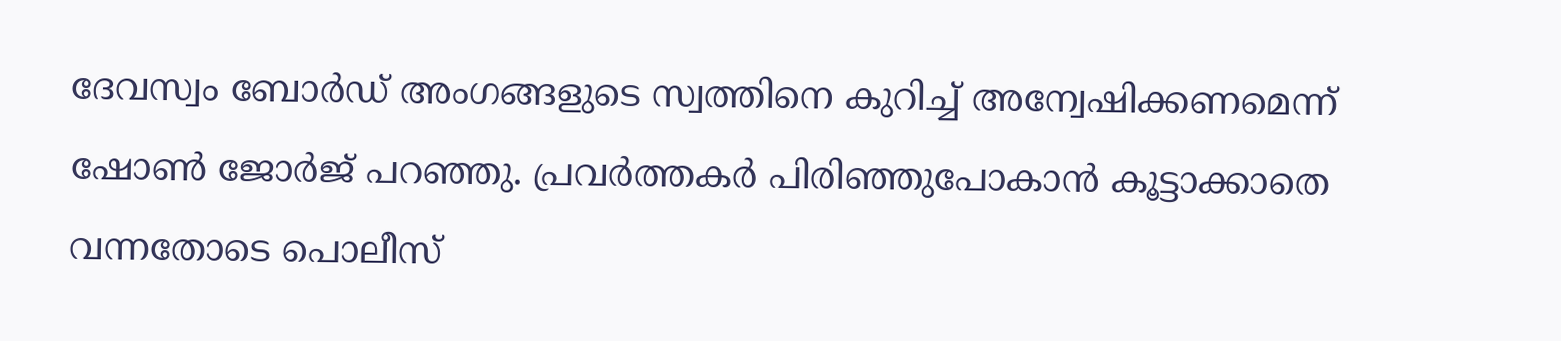ദേവസ്വം ബോർഡ് അംഗങ്ങളുടെ സ്വത്തിനെ കുറിച്ച് അന്വേഷിക്കണമെന്ന് ഷോൺ ജോർജ് പറഞ്ഞു. പ്രവർത്തകർ പിരിഞ്ഞുപോകാൻ കൂട്ടാക്കാതെ വന്നതോടെ പൊലീസ്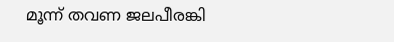മൂന്ന് തവണ ജലപീരങ്കി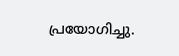പ്രയോഗിച്ചു.